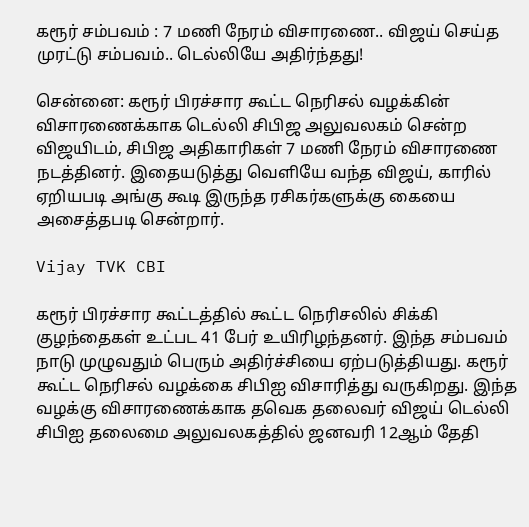கரூர் சம்பவம் : 7 மணி நேரம் விசாரணை.. விஜய் செய்த முரட்டு சம்பவம்.. டெல்லியே அதிர்ந்தது!

சென்னை: கரூர் பிரச்சார கூட்ட நெரிசல் வழக்கின் விசாரணைக்காக டெல்லி சிபிஜ அலுவலகம் சென்ற விஜயிடம், சிபிஜ அதிகாரிகள் 7 மணி நேரம் விசாரணை நடத்தினர். இதையடுத்து வெளியே வந்த விஜய், காரில் ஏறியபடி அங்கு கூடி இருந்த ரசிகர்களுக்கு கையை அசைத்தபடி சென்றார்.

Vijay TVK CBI

கரூர் பிரச்சார கூட்டத்தில் கூட்ட நெரிசலில் சிக்கி குழந்தைகள் உட்பட 41 பேர் உயிரிழந்தனர். இந்த சம்பவம் நாடு முழுவதும் பெரும் அதிர்ச்சியை ஏற்படுத்தியது. கரூர் கூட்ட நெரிசல் வழக்கை சிபிஐ விசாரித்து வருகிறது. இந்த வழக்கு விசாரணைக்காக தவெக தலைவர் விஜய் டெல்லி சிபிஐ தலைமை அலுவலகத்தில் ஜனவரி 12ஆம் தேதி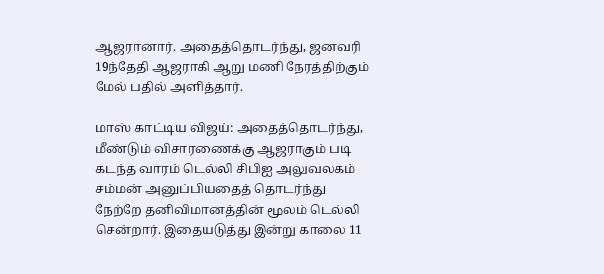ஆஜரானார். அதைத்தொடர்ந்து, ஜனவரி 19ந்தேதி ஆஜராகி ஆறு மணி நேரத்திற்கும் மேல் பதில் அளித்தார்.

மாஸ் காட்டிய விஜய்: அதைத்தொடர்ந்து, மீண்டும் விசாரணைக்கு ஆஜராகும் படி கடந்த வாரம் டெல்லி சிபிஐ அலுவலகம் சம்மன் அனுப்பியதைத் தொடர்ந்து நேற்றே தனிவிமானத்தின் மூலம் டெல்லி சென்றார். இதையடுத்து இன்று காலை 11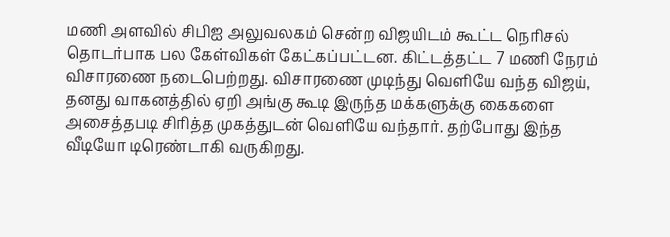மணி அளவில் சிபிஐ அலுவலகம் சென்ற விஜயிடம் கூட்ட நெரிசல் தொடர்பாக பல கேள்விகள் கேட்கப்பட்டன. கிட்டத்தட்ட 7 மணி நேரம் விசாரணை நடைபெற்றது. விசாரணை முடிந்து வெளியே வந்த விஜய், தனது வாகனத்தில் ஏறி அங்கு கூடி இருந்த மக்களுக்கு கைகளை அசைத்தபடி சிரித்த முகத்துடன் வெளியே வந்தார். தற்போது இந்த வீடியோ டிரெண்டாகி வருகிறது.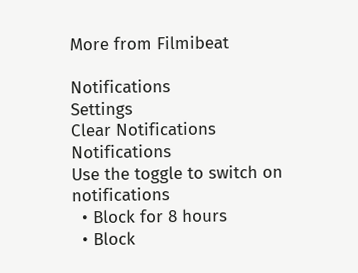More from Filmibeat

Notifications
Settings
Clear Notifications
Notifications
Use the toggle to switch on notifications
  • Block for 8 hours
  • Block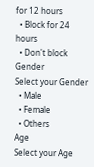for 12 hours
  • Block for 24 hours
  • Don't block
Gender
Select your Gender
  • Male
  • Female
  • Others
Age
Select your Age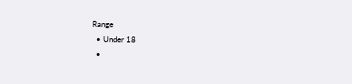Range
  • Under 18
  •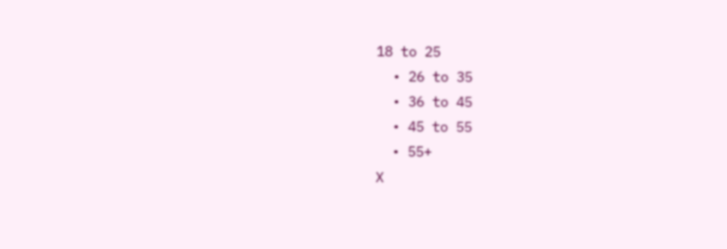18 to 25
  • 26 to 35
  • 36 to 45
  • 45 to 55
  • 55+
X